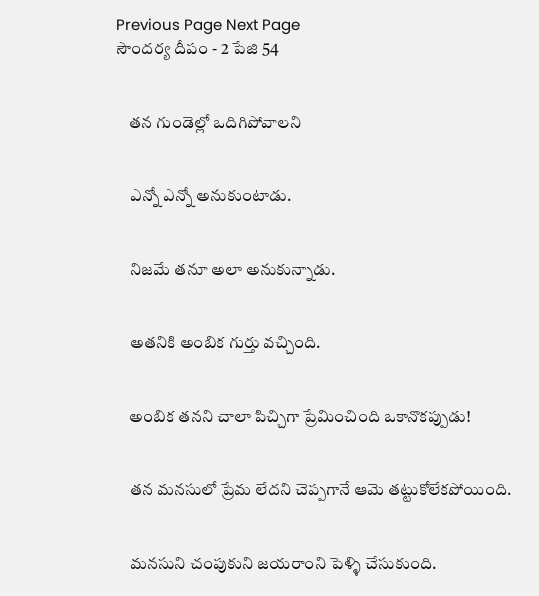Previous Page Next Page
సౌందర్య దీపం - 2 పేజి 54


    తన గుండెల్లో ఒదిగిపోవాలని


    ఎన్నో ఎన్నో అనుకుంటాడు.


    నిజమే తనూ అలా అనుకున్నాడు.


    అతనికి అంబిక గుర్తు వచ్చింది.


    అంబిక తనని చాలా పిచ్చిగా ప్రేమించింది ఒకానొకప్పుడు!


    తన మనసులో ప్రేమ లేదని చెప్పగానే ఆమె తట్టుకోలేకపోయింది.


    మనసుని చంపుకుని జయరాంని పెళ్ళి చేసుకుంది.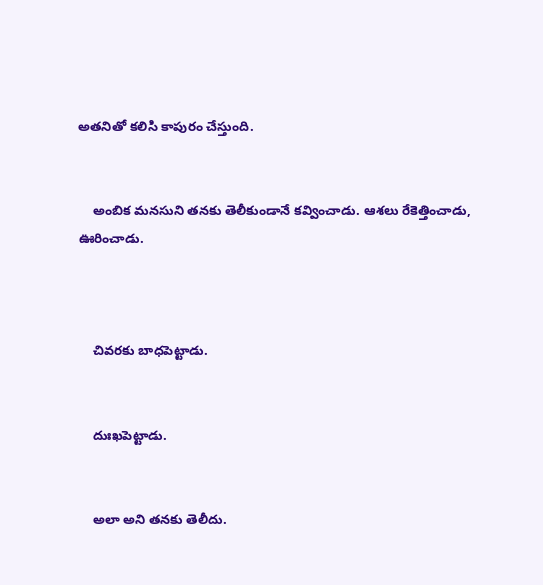అతనితో కలిసి కాపురం చేస్తుంది.


    అంబిక మనసుని తనకు తెలీకుండానే కవ్వించాడు. ఆశలు రేకెత్తించాడు, ఊరించాడు.



    చివరకు బాధపెట్టాడు.


    దుఃఖపెట్టాడు.


    అలా అని తనకు తెలీదు.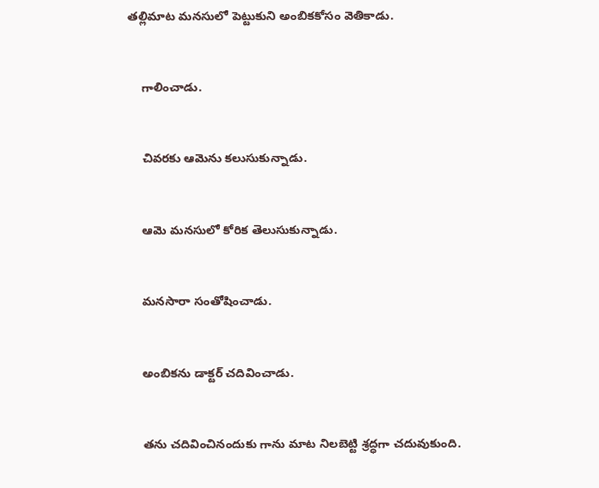తల్లిమాట మనసులో పెట్టుకుని అంబికకోసం వెతికాడు.


    గాలించాడు.


    చివరకు ఆమెను కలుసుకున్నాడు.


    ఆమె మనసులో కోరిక తెలుసుకున్నాడు.


    మనసారా సంతోషించాడు.


    అంబికను డాక్టర్ చదివించాడు.


    తను చదివించినందుకు గాను మాట నిలబెట్టి శ్రద్ధగా చదువుకుంది.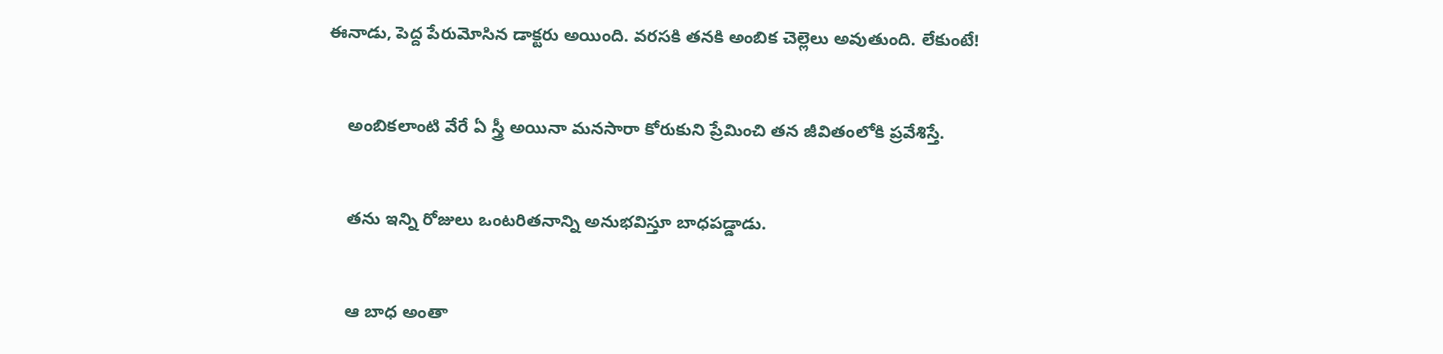ఈనాడు, పెద్ద పేరుమోసిన డాక్టరు అయింది. వరసకి తనకి అంబిక చెల్లెలు అవుతుంది. లేకుంటే!


    అంబికలాంటి వేరే ఏ స్త్రీ అయినా మనసారా కోరుకుని ప్రేమించి తన జీవితంలోకి ప్రవేశిస్తే.


    తను ఇన్ని రోజులు ఒంటరితనాన్ని అనుభవిస్తూ బాధపడ్డాడు.


    ఆ బాధ అంతా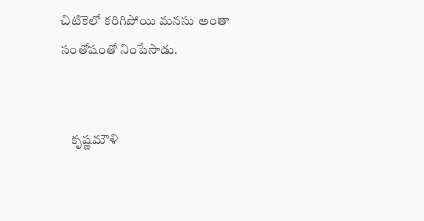చిటికెలో కరిగిపోయి మనసు అంతా సంతోషంతో నింపేసాడు.


    కృష్ణమౌళి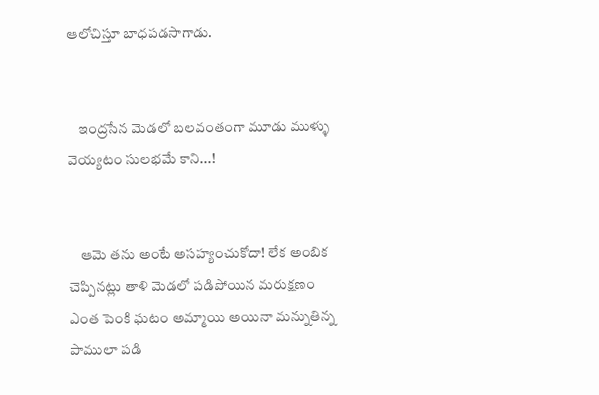ఆలోచిస్తూ బాధపడసాగాడు.


    ఇంద్రసేన మెడలో బలవంతంగా మూడు ముళ్ళు వెయ్యటం సులభమే కాని...!


    ఆమె తను అంటే అసహ్యంచుకోదా! లేక అంబిక చెప్పినట్లు తాళి మెడలో పడిపోయిన మరుక్షణం ఎంత పెంకి ఘటం అమ్మాయి అయినా మన్నుతిన్న పాములా పడి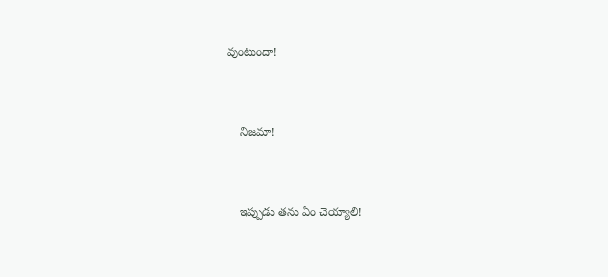వుంటుందా!


    నిజమా!


    ఇప్పుడు తను ఏం చెయ్యాలి!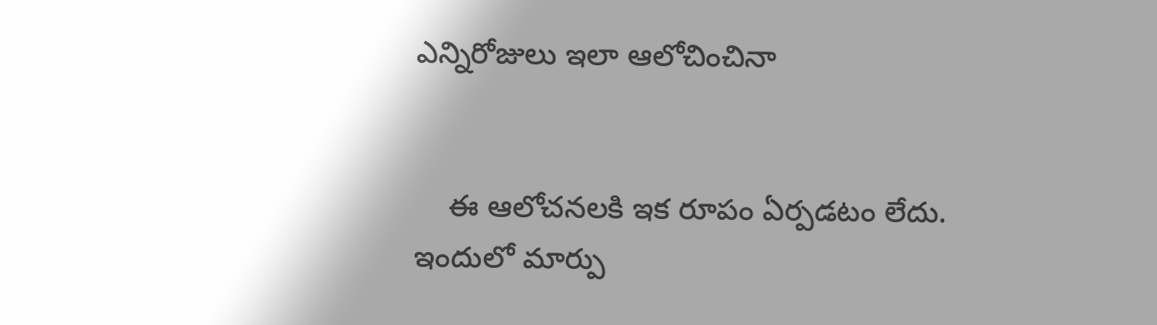ఎన్నిరోజులు ఇలా ఆలోచించినా


    ఈ ఆలోచనలకి ఇక రూపం ఏర్పడటం లేదు. ఇందులో మార్పు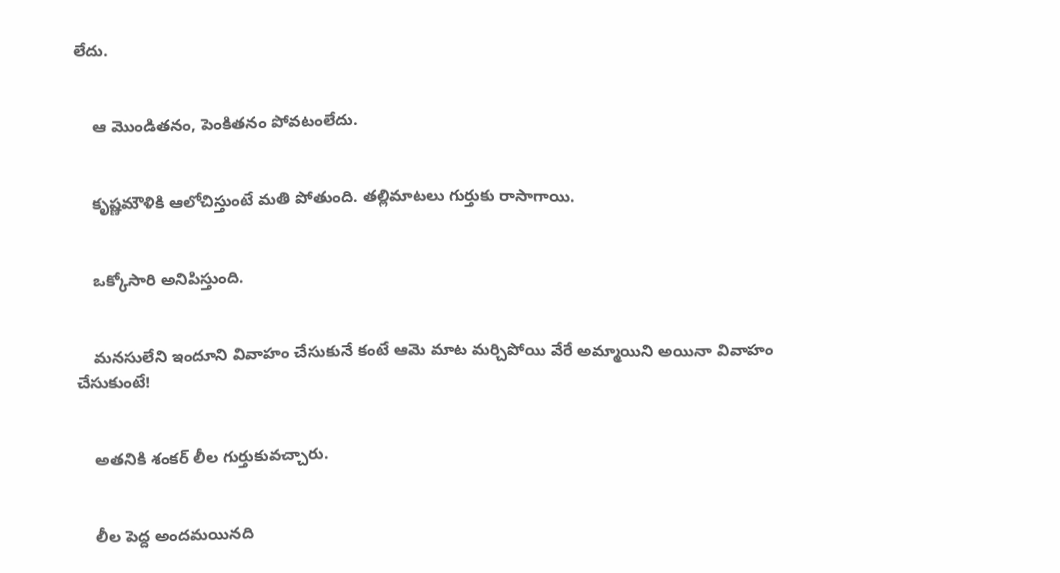లేదు.


    ఆ మొండితనం, పెంకితనం పోవటంలేదు.


    కృష్ణమౌళికి ఆలోచిస్తుంటే మతి పోతుంది. తల్లిమాటలు గుర్తుకు రాసాగాయి.


    ఒక్కోసారి అనిపిస్తుంది.


    మనసులేని ఇందూని వివాహం చేసుకునే కంటే ఆమె మాట మర్చిపోయి వేరే అమ్మాయిని అయినా వివాహం చేసుకుంటే!


    అతనికి శంకర్ లీల గుర్తుకువచ్చారు.


    లీల పెద్ద అందమయినది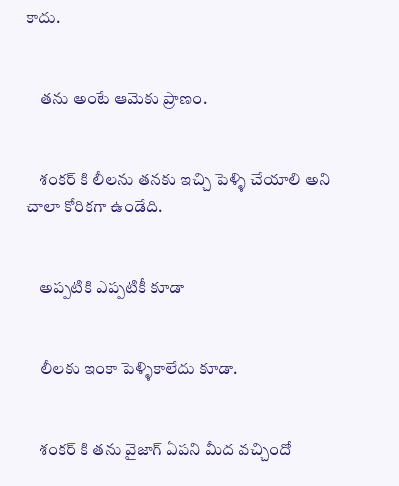కాదు.


    తను అంటే ఆమెకు ప్రాణం.


    శంకర్ కి లీలను తనకు ఇచ్చి పెళ్ళి చేయాలి అని చాలా కోరికగా ఉండేది.


    అప్పటికి ఎప్పటికీ కూడా


    లీలకు ఇంకా పెళ్ళికాలేదు కూడా.


    శంకర్ కి తను వైజాగ్ ఏపని మీద వచ్చిందో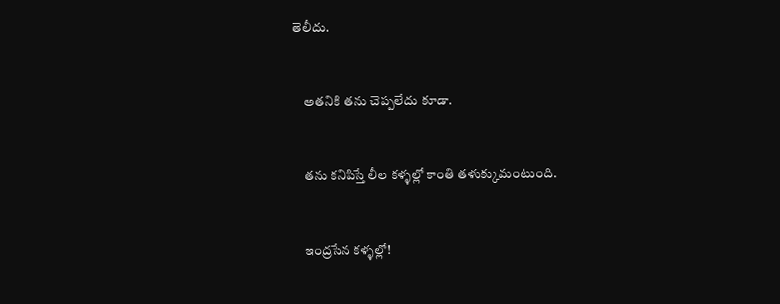తెలీదు.


    అతనికి తను చెప్పలేదు కూడా.


    తను కనిపిస్తే లీల కళ్ళల్లో కాంతి తళుక్కుమంటుంది.


    ఇంద్రసేన కళ్ళల్లో!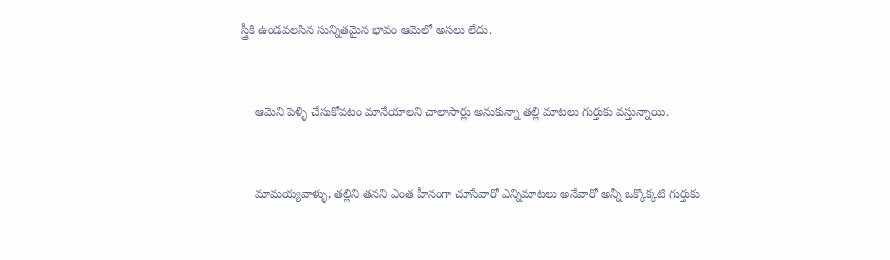స్త్రీకి ఉండవలసిన సున్నితమైన భావం ఆమెలో అసలు లేదు.


    ఆమెని పెళ్ళి చేసుకోవటం మానేయాలని చాలాసార్లు అనుకున్నా తల్లి మాటలు గుర్తుకు వస్తున్నాయి.


    మామయ్యవాళ్ళు, తల్లిని తనని ఎంత హీనంగా చూసేవారో ఎన్నిమాటలు అనేవారో అన్నీ ఒక్కొక్కటి గుర్తుకు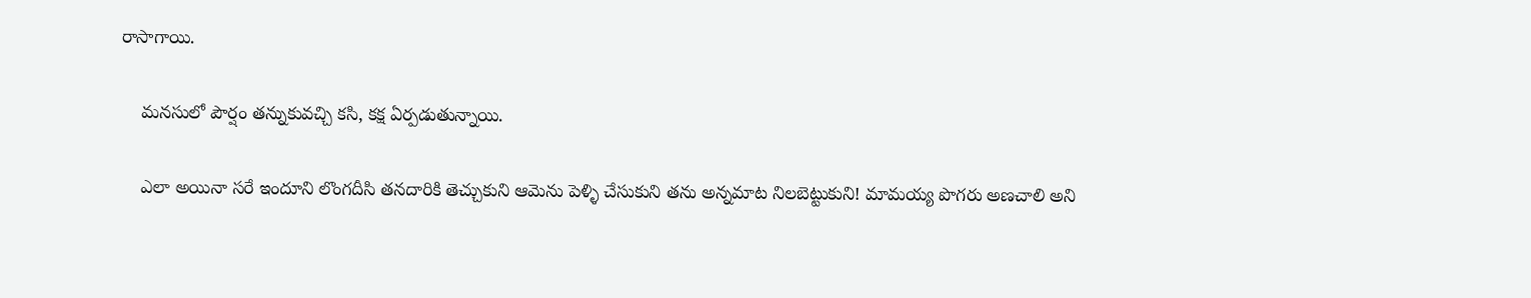రాసాగాయి.


    మనసులో పౌర్షం తన్నుకువచ్చి కసి, కక్ష ఏర్పడుతున్నాయి.


    ఎలా అయినా సరే ఇందూని లొంగదీసి తనదారికి తెచ్చుకుని ఆమెను పెళ్ళి చేసుకుని తను అన్నమాట నిలబెట్టుకుని! మామయ్య పొగరు అణచాలి అని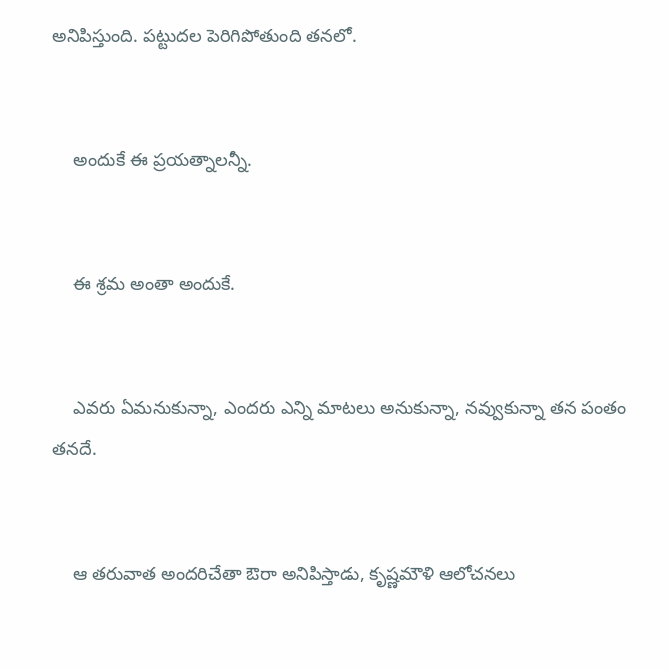అనిపిస్తుంది. పట్టుదల పెరిగిపోతుంది తనలో.


    అందుకే ఈ ప్రయత్నాలన్నీ.


    ఈ శ్రమ అంతా అందుకే.


    ఎవరు ఏమనుకున్నా, ఎందరు ఎన్ని మాటలు అనుకున్నా, నవ్వుకున్నా తన పంతం తనదే.


    ఆ తరువాత అందరిచేతా ఔరా అనిపిస్తాడు, కృష్ణమౌళి ఆలోచనలు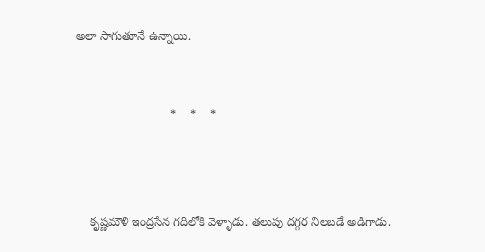అలా సాగుతూనే ఉన్నాయి.


                            *    *    *



    కృష్ణమౌళి ఇంద్రసేన గదిలోకి వెళ్ళాడు. తలుపు దగ్గర నిలబడే అడిగాడు.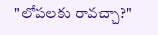"లోపలకు రావచ్చా?"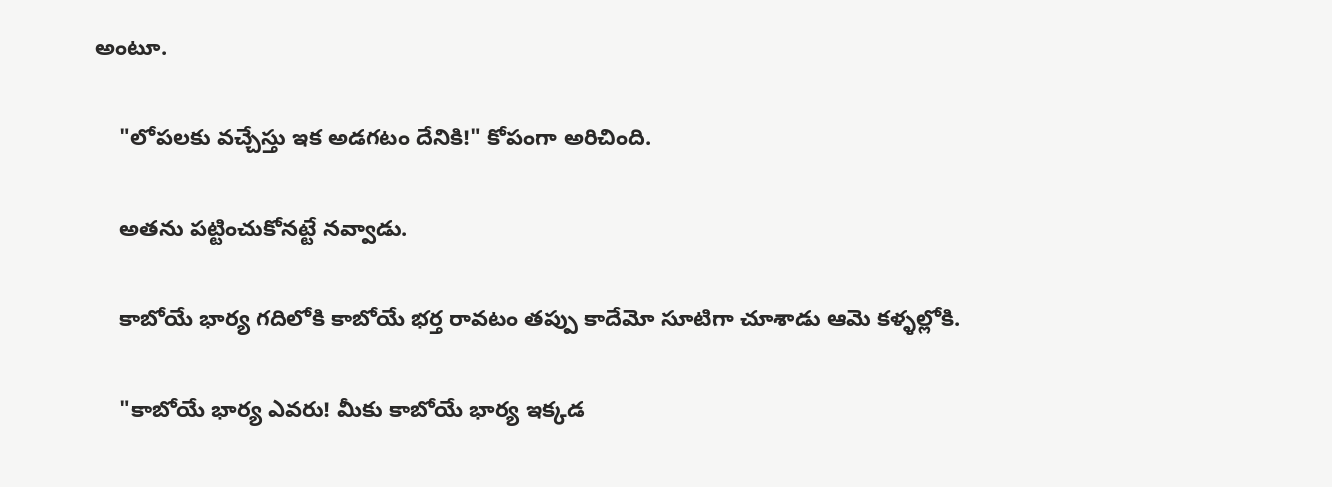అంటూ.


    "లోపలకు వచ్చేస్తు ఇక అడగటం దేనికి!" కోపంగా అరిచింది.


    అతను పట్టించుకోనట్టే నవ్వాడు.


    కాబోయే భార్య గదిలోకి కాబోయే భర్త రావటం తప్పు కాదేమో సూటిగా చూశాడు ఆమె కళ్ళల్లోకి.


    "కాబోయే భార్య ఎవరు! మీకు కాబోయే భార్య ఇక్కడ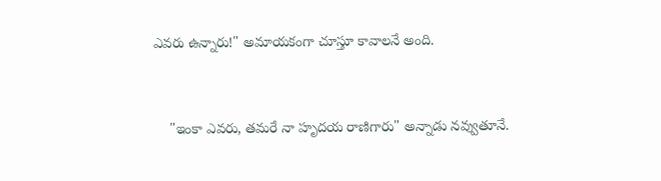ఎవరు ఉన్నారు!" అమాయకంగా చూస్తూ కావాలనే అంది.


    "ఇంకా ఎవరు, తమరే నా హృదయ రాణిగారు" అన్నాడు నవ్వుతూనే.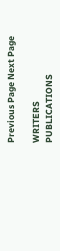Previous Page Next Page

WRITERS
PUBLICATIONS